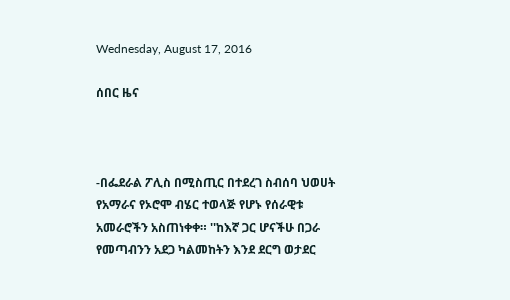Wednesday, August 17, 2016

ሰበር ዜና



-በፌደራል ፖሊስ በሚስጢር በተደረገ ስብሰባ ህወሀት የአማራና የኦሮሞ ብሄር ተወላጅ የሆኑ የሰራዊቱ አመራሮችን አስጠነቀቀ። ''ከእኛ ጋር ሆናችሁ በጋራ የመጣብንን አደጋ ካልመከትን እንደ ደርግ ወታደር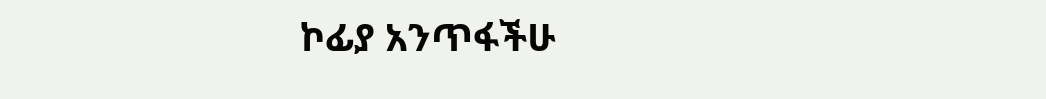ኮፊያ አንጥፋችሁ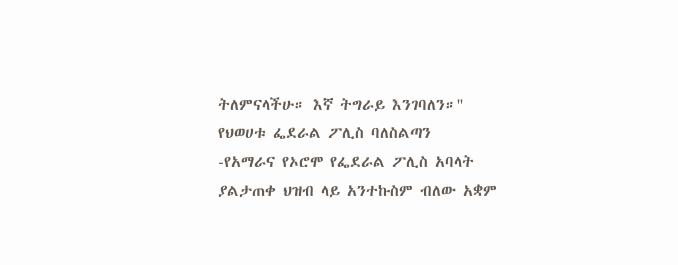ትለምናላችሁ። እኛ ትግራይ እንገባለን።'' የህወሀቱ ፌደራል ፖሊስ ባለስልጣን
-የአማራና የኦሮሞ የፌደራል ፖሊስ አባላት ያልታጠቀ ህዝብ ላይ አንተኩስም ብለው አቋም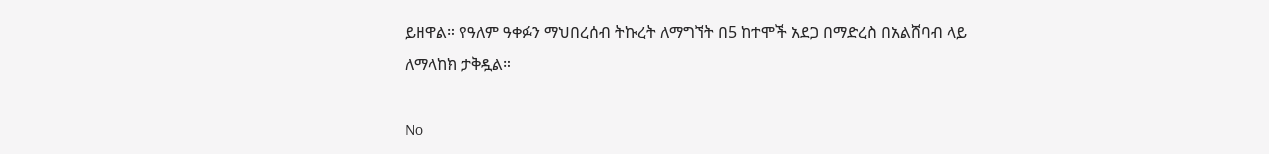ይዘዋል። የዓለም ዓቀፉን ማህበረሰብ ትኩረት ለማግኘት በ5 ከተሞች አደጋ በማድረስ በአልሸባብ ላይ ለማላከክ ታቅዷል።

No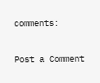comments:

Post a Comment